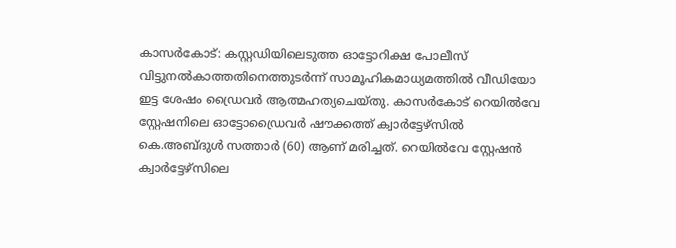കാസർകോട്: കസ്റ്റഡിയിലെടുത്ത ഓട്ടോറിക്ഷ പോലീസ് വിട്ടുനൽകാത്തതിനെത്തുടർന്ന് സാമൂഹികമാധ്യമത്തിൽ വീഡിയോ ഇട്ട ശേഷം ഡ്രൈവർ ആത്മഹത്യചെയ്തു. കാസർകോട് റെയിൽവേ സ്റ്റേഷനിലെ ഓട്ടോഡ്രൈവർ ഷൗക്കത്ത് ക്വാർട്ടേഴ്സിൽ കെ.അബ്ദുൾ സത്താർ (60) ആണ് മരിച്ചത്. റെയിൽവേ സ്റ്റേഷൻ ക്വാർട്ടേഴ്സിലെ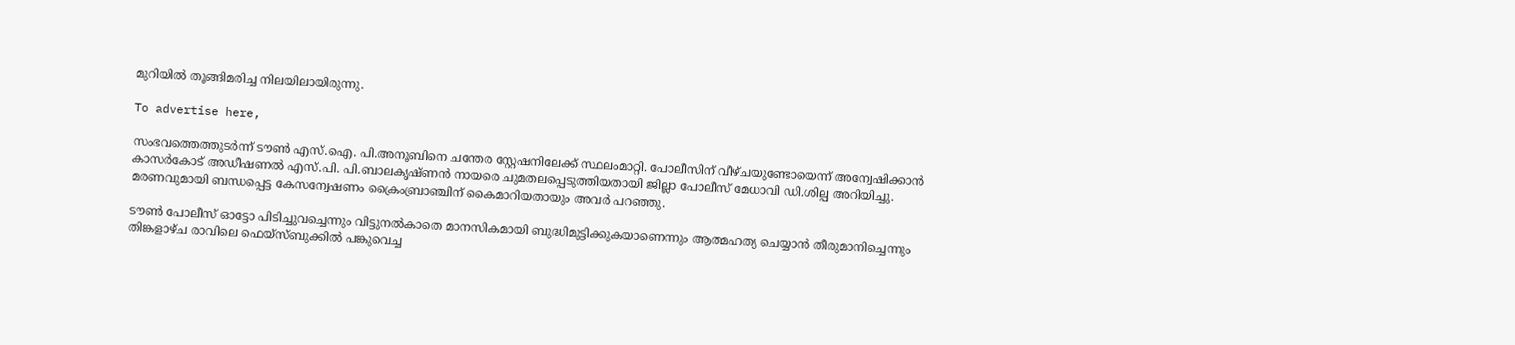മുറിയിൽ തൂങ്ങിമരിച്ച നിലയിലായിരുന്നു.

To advertise here,

സംഭവത്തെത്തുടർന്ന് ടൗൺ എസ്.ഐ. പി.അനൂബിനെ ചന്തേര സ്റ്റേഷനിലേക്ക് സ്ഥലംമാറ്റി. പോലീസിന് വീഴ്ചയുണ്ടോയെന്ന് അന്വേഷിക്കാൻ കാസർകോട് അഡീഷണൽ എസ്.പി. പി.ബാലകൃഷ്ണൻ നായരെ ചുമതലപ്പെടുത്തിയതായി ജില്ലാ പോലീസ് മേധാവി ഡി.ശില്പ അറിയിച്ചു. മരണവുമായി ബന്ധപ്പെട്ട കേസന്വേഷണം ക്രൈംബ്രാഞ്ചിന് കൈമാറിയതായും അവർ പറഞ്ഞു.

ടൗൺ പോലീസ് ഓട്ടോ പിടിച്ചുവച്ചെന്നും വിട്ടുനൽകാതെ മാനസികമായി ബുദ്ധിമുട്ടിക്കുകയാണെന്നും ആത്മഹത്യ ചെയ്യാൻ തീരുമാനിച്ചെന്നും തിങ്കളാഴ്ച രാവിലെ ഫെയ്‌സ്ബുക്കിൽ പങ്കുവെച്ച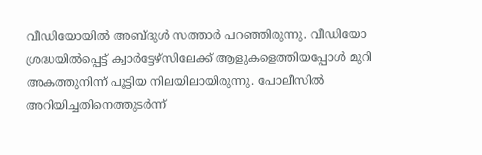വീഡിയോയിൽ അബ്ദുൾ സത്താർ പറഞ്ഞിരുന്നു. വീഡിയോ ശ്രദ്ധയിൽപ്പെട്ട് ക്വാർട്ടേഴ്‌സിലേക്ക് ആളുകളെത്തിയപ്പോൾ മുറി അകത്തുനിന്ന് പൂട്ടിയ നിലയിലായിരുന്നു. പോലീസിൽ അറിയിച്ചതിനെത്തുടർന്ന്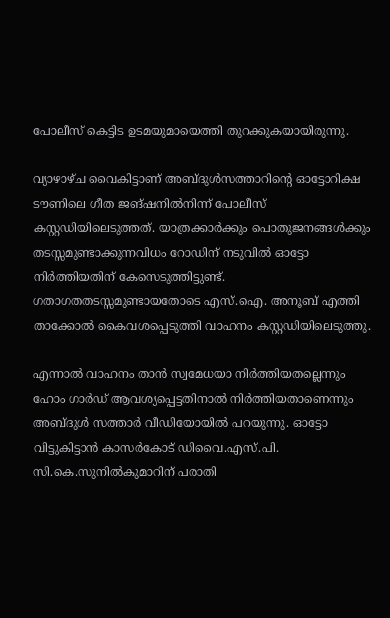പോലീസ് കെട്ടിട ഉടമയുമായെത്തി തുറക്കുകയായിരുന്നു.

വ്യാഴാഴ്ച വൈകിട്ടാണ് അബ്ദുൾസത്താറിന്റെ ഓട്ടോറിക്ഷ ടൗണിലെ ഗീത ജങ്ഷനിൽനിന്ന് പോലീസ് കസ്റ്റഡിയിലെടുത്തത്. യാത്രക്കാർക്കും പൊതുജനങ്ങൾക്കും തടസ്സമുണ്ടാക്കുന്നവിധം റോഡിന് നടുവിൽ ഓട്ടോ നിർത്തിയതിന് കേസെടുത്തിട്ടുണ്ട്. ഗതാഗതതടസ്സമുണ്ടായതോടെ എസ്.ഐ. അനൂബ് എത്തി താക്കോൽ കൈവശപ്പെടുത്തി വാഹനം കസ്റ്റഡിയിലെടുത്തു.

എന്നാൽ വാഹനം താൻ സ്വമേധയാ നിർത്തിയതല്ലെന്നും ഹോം ഗാർഡ് ആവശ്യപ്പെട്ടതിനാൽ നിർത്തിയതാണെന്നും അബ്ദുൾ സത്താർ വീഡിയോയിൽ പറയുന്നു. ഓട്ടോ വിട്ടുകിട്ടാൻ കാസർകോട് ഡിവൈ.എസ്.പി. സി.കെ.സുനിൽകുമാറിന് പരാതി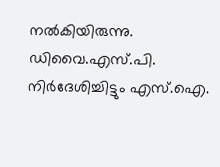നൽകിയിരുന്നു. ഡിവൈ.എസ്.പി. നിർദേശിച്ചിട്ടും എസ്.ഐ.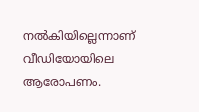നൽകിയില്ലെന്നാണ് വീഡിയോയിലെ ആരോപണം.